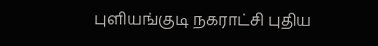புளியங்குடி நகராட்சி புதிய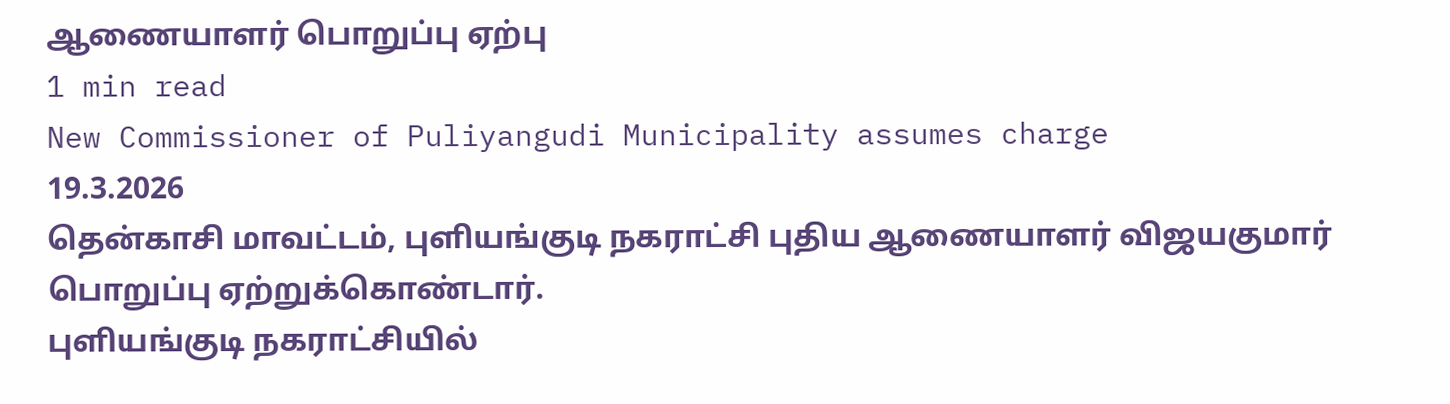ஆணையாளர் பொறுப்பு ஏற்பு
1 min read
New Commissioner of Puliyangudi Municipality assumes charge
19.3.2026
தென்காசி மாவட்டம், புளியங்குடி நகராட்சி புதிய ஆணையாளர் விஜயகுமார் பொறுப்பு ஏற்றுக்கொண்டார்.
புளியங்குடி நகராட்சியில்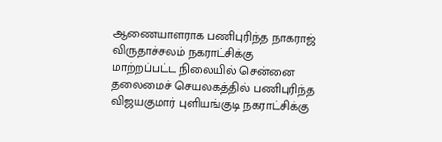ஆணையாளராக பணிபுரிந்த நாகராஜ் விருதாச்சலம் நகராட்சிக்கு மாற்றப்பட்ட நிலையில் சென்னை தலைமைச் செயலகத்தில் பணிபுரிந்த விஜயகுமார் புளியங்குடி நகராட்சிக்கு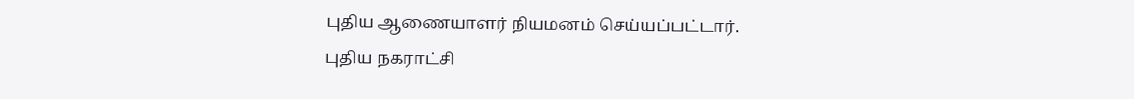புதிய ஆணையாளர் நியமனம் செய்யப்பட்டார்.
புதிய நகராட்சி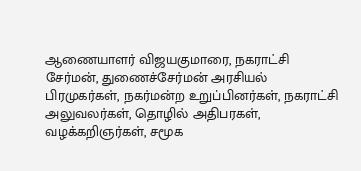ஆணையாளர் விஜயகுமாரை, நகராட்சி சேர்மன், துணைச்சேர்மன் அரசியல் பிரமுகர்கள், நகர்மன்ற உறுப்பினர்கள், நகராட்சி அலுவலர்கள், தொழில் அதிபரகள், வழக்கறிஞர்கள், சமூக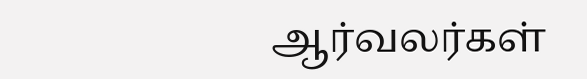ஆர்வலர்கள்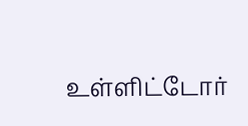உள்ளிட்டோர்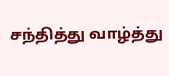சந்தித்து வாழ்த்து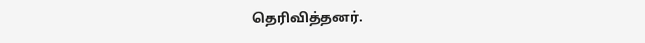தெரிவித்தனர்.